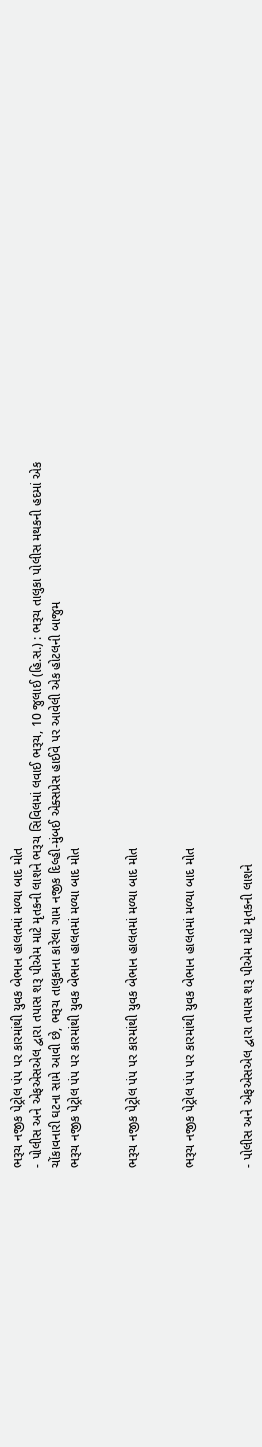ભરૂચ નજીક પેટ્રોલ પંપ પર કારમાંથી યુવક બેભાન હાલતમાં મળ્યા બાદ મોત
- પોલીસ અને એફએસએલ દ્વારા તપાસ શરૂ પીએમ માટે મૃતકની લાશને ભરૂચ સિવિલમાં લવાઈ ભરૂચ, 10 જુલાઈ (હિ.સ.) : ભરૂચ તાલુકા પોલીસ મથકની હદમાં એક ચોંકાવનારી ઘટના સામે આવી છે, ભરૂચ તાલુકાના કારેલા ગામ નજીક દિલ્હી-મુંબઈ એક્સપ્રેસ હાઈવે પર આવેલી એક હોટલની બાજુમ
ભરૂચ નજીક પેટ્રોલ પંપ પર કારમાંથી યુવક બેભાન હાલતમાં મળ્યા બાદ મોત


ભરૂચ નજીક પેટ્રોલ પંપ પર કારમાંથી યુવક બેભાન હાલતમાં મળ્યા બાદ મોત


ભરૂચ નજીક પેટ્રોલ પંપ પર કારમાંથી યુવક બેભાન હાલતમાં મળ્યા બાદ મોત


- પોલીસ અને એફએસએલ દ્વારા તપાસ શરૂ પીએમ માટે મૃતકની લાશને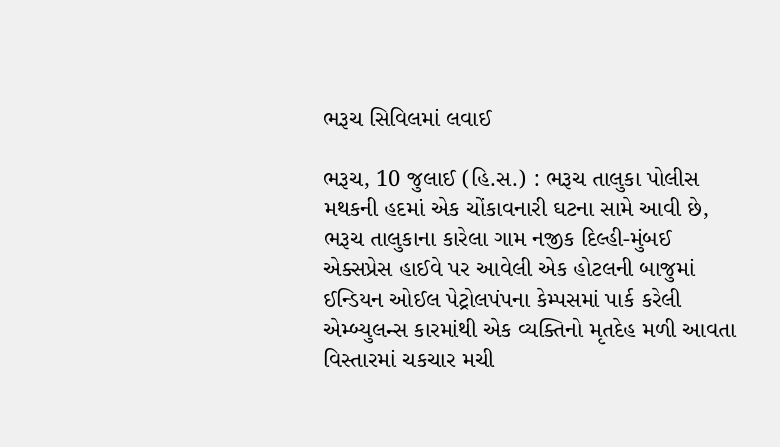ભરૂચ સિવિલમાં લવાઈ

ભરૂચ, 10 જુલાઈ (હિ.સ.) : ભરૂચ તાલુકા પોલીસ મથકની હદમાં એક ચોંકાવનારી ઘટના સામે આવી છે, ભરૂચ તાલુકાના કારેલા ગામ નજીક દિલ્હી-મુંબઈ એક્સપ્રેસ હાઈવે પર આવેલી એક હોટલની બાજુમાં ઈન્ડિયન ઓઈલ પેટ્રોલપંપના કેમ્પસમાં પાર્ક કરેલી એમ્બ્યુલન્સ કારમાંથી એક વ્યક્તિનો મૃતદેહ મળી આવતા વિસ્તારમાં ચકચાર મચી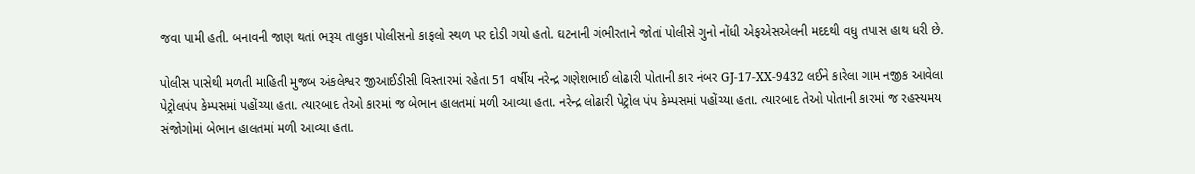જવા પામી હતી. બનાવની જાણ થતાં ભરૂચ તાલુકા પોલીસનો કાફલો સ્થળ પર દોડી ગયો હતો. ઘટનાની ગંભીરતાને જોતાં પોલીસે ગુનો નોંધી એફએસએલની મદદથી વધુ તપાસ હાથ ધરી છે.

પોલીસ પાસેથી મળતી માહિતી મુજબ અંકલેશ્વર જીઆઈડીસી વિસ્તારમાં રહેતા 51 વર્ષીય નરેન્દ્ર ગણેશભાઈ લોઢારી પોતાની કાર નંબર GJ-17-XX-9432 લઈને કારેલા ગામ નજીક આવેલા પેટ્રોલપંપ કેમ્પસમાં પહોંચ્યા હતા. ત્યારબાદ તેઓ કારમાં જ બેભાન હાલતમાં મળી આવ્યા હતા. નરેન્દ્ર લોઢારી પેટ્રોલ પંપ કેમ્પસમાં પહોંચ્યા હતા. ત્યારબાદ તેઓ પોતાની કારમાં જ રહસ્યમય સંજોગોમાં બેભાન હાલતમાં મળી આવ્યા હતા.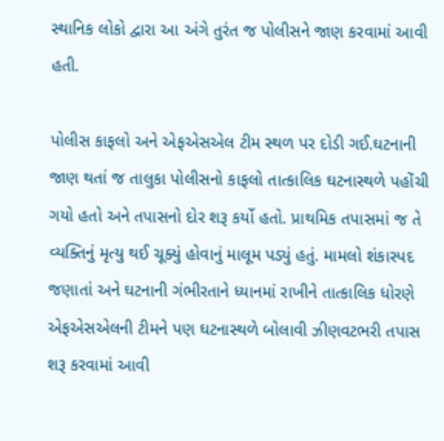સ્થાનિક લોકો દ્વારા આ અંગે તુરંત જ પોલીસને જાણ કરવામાં આવી હતી.

પોલીસ કાફલો અને એફએસએલ ટીમ સ્થળ પર દોડી ગઈ.ઘટનાની જાણ થતાં જ તાલુકા પોલીસનો કાફલો તાત્કાલિક ઘટનાસ્થળે પહોંચી ગયો હતો અને તપાસનો દોર શરૂ કર્યો હતો. પ્રાથમિક તપાસમાં જ તે વ્યક્તિનું મૃત્યુ થઈ ચૂક્યું હોવાનું માલૂમ પડ્યું હતું. મામલો શંકાસ્પદ જણાતાં અને ઘટનાની ગંભીરતાને ધ્યાનમાં રાખીને તાત્કાલિક ધોરણે એફએસએલની ટીમને પણ ઘટનાસ્થળે બોલાવી ઝીણવટભરી તપાસ શરૂ કરવામાં આવી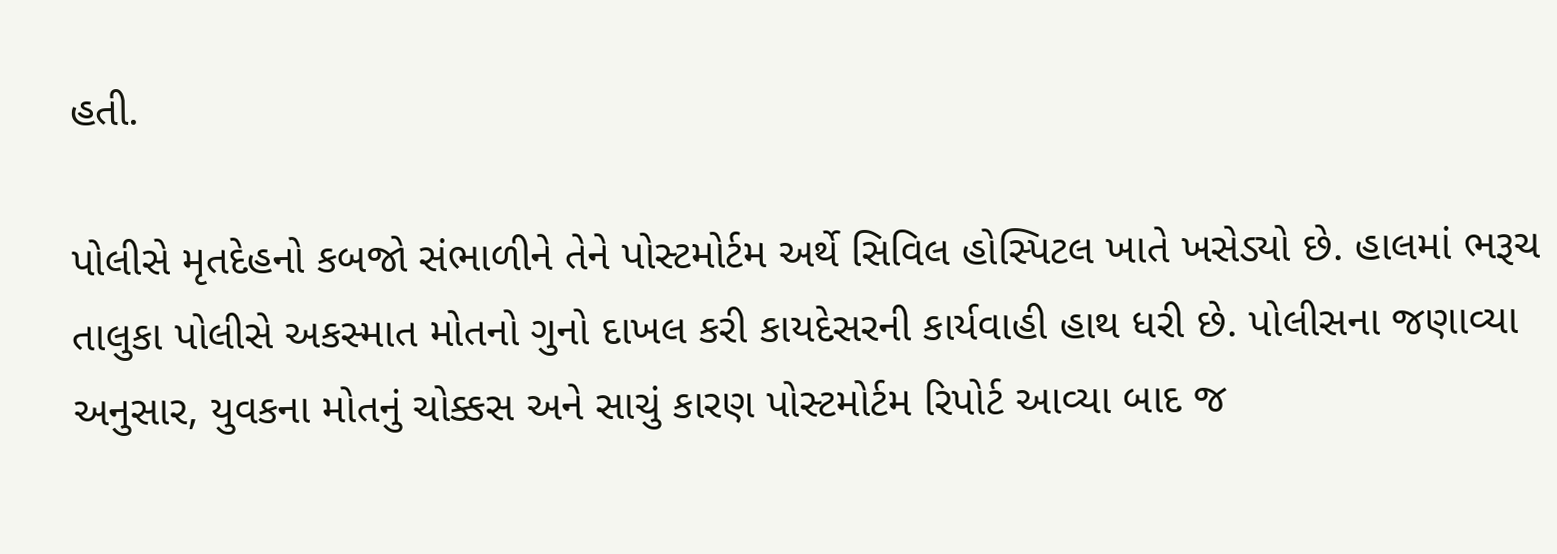હતી.

પોલીસે મૃતદેહનો કબજો સંભાળીને તેને પોસ્ટમોર્ટમ અર્થે સિવિલ હોસ્પિટલ ખાતે ખસેડ્યો છે. હાલમાં ભરૂચ તાલુકા પોલીસે અકસ્માત મોતનો ગુનો દાખલ કરી કાયદેસરની કાર્યવાહી હાથ ધરી છે. પોલીસના જણાવ્યા અનુસાર, યુવકના મોતનું ચોક્કસ અને સાચું કારણ પોસ્ટમોર્ટમ રિપોર્ટ આવ્યા બાદ જ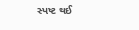સ્પષ્ટ થઈ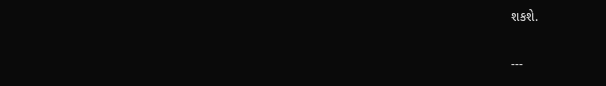શકશે.

---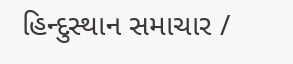હિન્દુસ્થાન સમાચાર /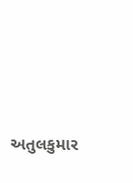અતુલકુમાર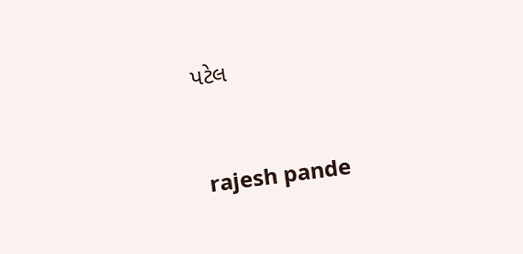પટેલ


 rajesh pande